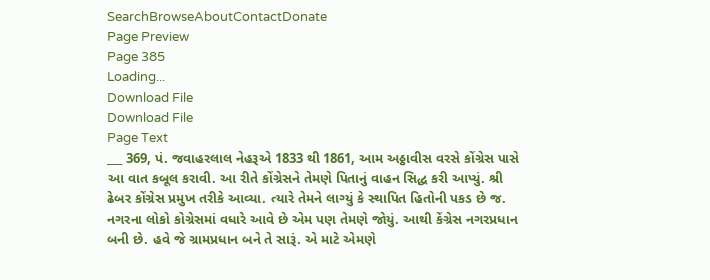SearchBrowseAboutContactDonate
Page Preview
Page 385
Loading...
Download File
Download File
Page Text
___ 369, પં. જવાહરલાલ નેહરૂએ 1833 થી 1861, આમ અઠ્ઠાવીસ વરસે કોંગ્રેસ પાસે આ વાત કબૂલ કરાવી. આ રીતે કોંગ્રેસને તેમણે પિતાનું વાહન સિદ્ધ કરી આપ્યું. શ્રી ઢેબર કોંગ્રેસ પ્રમુખ તરીકે આવ્યા. ત્યારે તેમને લાગ્યું કે સ્થાપિત હિતોની પકડ છે જ. નગરના લોકો કોગ્રેસમાં વધારે આવે છે એમ પણ તેમણે જોયું. આથી કેંગ્રેસ નગરપ્રધાન બની છે. હવે જે ગ્રામપ્રધાન બને તે સારૂં. એ માટે એમણે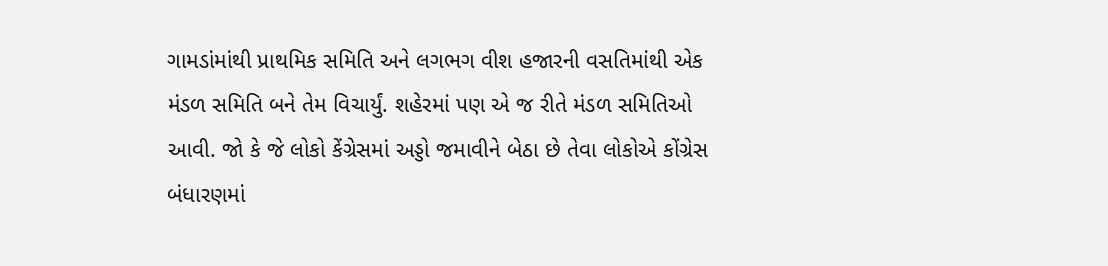ગામડાંમાંથી પ્રાથમિક સમિતિ અને લગભગ વીશ હજારની વસતિમાંથી એક મંડળ સમિતિ બને તેમ વિચાર્યું. શહેરમાં પણ એ જ રીતે મંડળ સમિતિઓ આવી. જો કે જે લોકો કેંગ્રેસમાં અડ્ડો જમાવીને બેઠા છે તેવા લોકોએ કોંગ્રેસ બંધારણમાં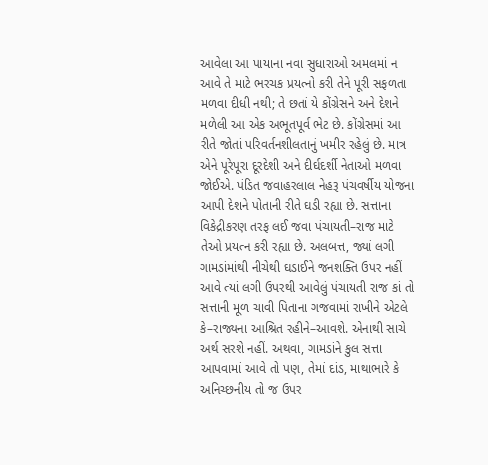આવેલા આ પાયાના નવા સુધારાઓ અમલમાં ન આવે તે માટે ભરચક પ્રયત્નો કરી તેને પૂરી સફળતા મળવા દીધી નથી; તે છતાં યે કોંગ્રેસને અને દેશને મળેલી આ એક અભૂતપૂર્વ ભેટ છે. કોંગ્રેસમાં આ રીતે જોતાં પરિવર્તનશીલતાનું ખમીર રહેલું છે. માત્ર એને પૂરેપૂરા દૂરદેશી અને દીર્ઘદર્શી નેતાઓ મળવા જોઈએ. પંડિત જવાહરલાલ નેહરૂ પંચવર્ષીય યોજના આપી દેશને પોતાની રીતે ઘડી રહ્યા છે. સત્તાના વિકેદ્રીકરણ તરફ લઈ જવા પંચાયતી–રાજ માટે તેઓ પ્રયત્ન કરી રહ્યા છે. અલબત્ત, જ્યાં લગી ગામડાંમાંથી નીચેથી ઘડાઈને જનશક્તિ ઉપર નહીં આવે ત્યાં લગી ઉપરથી આવેલું પંચાયતી રાજ કાં તો સત્તાની મૂળ ચાવી પિતાના ગજવામાં રાખીને એટલે કે–રાજ્યના આશ્રિત રહીને–આવશે. એનાથી સાચે અર્થ સરશે નહીં. અથવા, ગામડાંને કુલ સત્તા આપવામાં આવે તો પણ, તેમાં દાંડ, માથાભારે કે અનિચ્છનીય તો જ ઉપર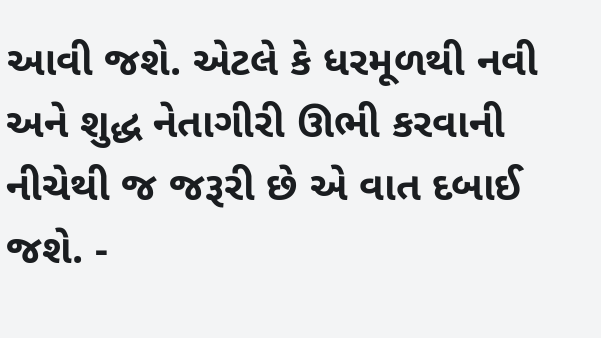આવી જશે. એટલે કે ધરમૂળથી નવી અને શુદ્ધ નેતાગીરી ઊભી કરવાની નીચેથી જ જરૂરી છે એ વાત દબાઈ જશે. -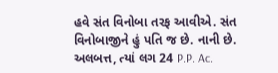હવે સંત વિનોબા તરફ આવીએ. સંત વિનોબાજીને હું પતિ જ છે. નાની છે. અલબત્ત, ત્યાં લગ 24 P.P. Ac.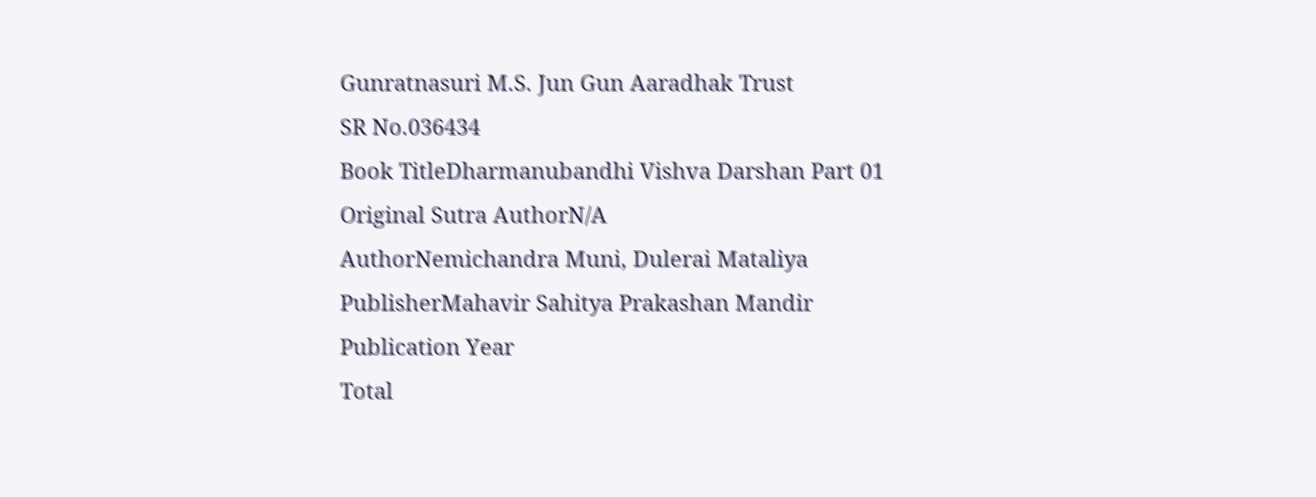Gunratnasuri M.S. Jun Gun Aaradhak Trust
SR No.036434
Book TitleDharmanubandhi Vishva Darshan Part 01
Original Sutra AuthorN/A
AuthorNemichandra Muni, Dulerai Mataliya
PublisherMahavir Sahitya Prakashan Mandir
Publication Year
Total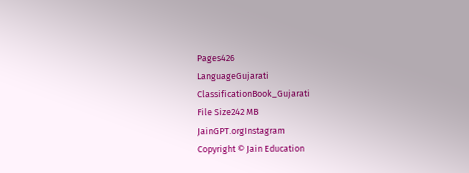Pages426
LanguageGujarati
ClassificationBook_Gujarati
File Size242 MB
JainGPT.orgInstagram
Copyright © Jain Education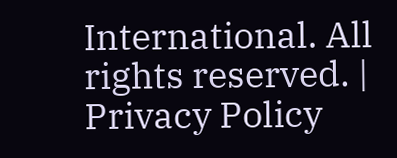International. All rights reserved. | Privacy Policy